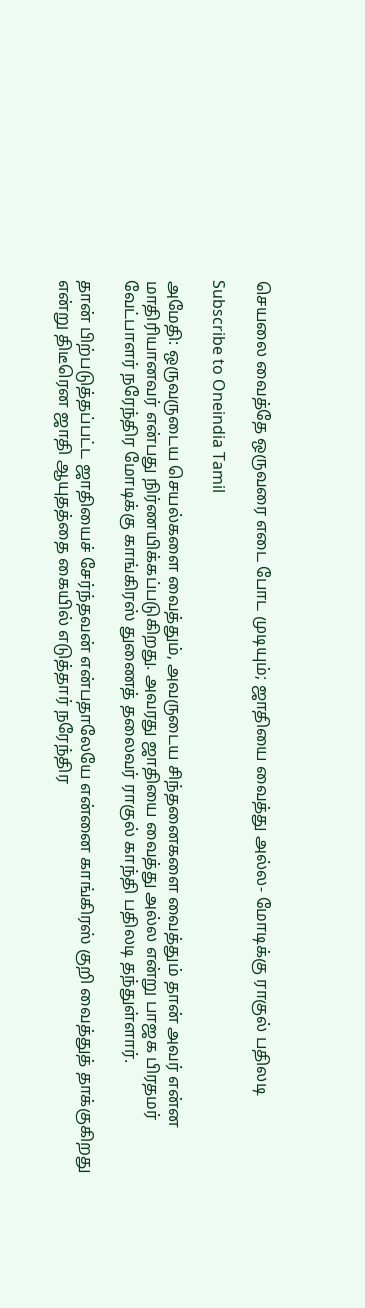செயலை வைத்தே ஒருவரை எடை போட முடியும்; ஜாதியை வைத்து அல்ல- மோடிக்கு ராகுல் பதிலடி

Subscribe to Oneindia Tamil

அமேதி: ஒருவருடைய செயல்களை வைத்தும், அவருடைய சிந்தனைகளை வைத்தும் தான் அவர் என்ன மாதிரியானவர் என்பது நிர்ணயிக்கப்படுகிறது. அவரது ஜாதியை வைத்து அல்ல என்று பாஜக பிரதமர் வேட்பாளர் நரேந்திர மோடிக்கு காங்கிரஸ் துணைத் தலைவர் ராகுல் காந்தி பதிலடி தந்துள்ளார்.

தான் பிற்படுத்தப்பட்ட ஜாதியைச் சேர்ந்தவன் என்பதாலேயே என்னை காங்கிரஸ் குறி வைத்துத் தாக்குகிறது என்று திடீரென ஜாதி ஆயுதத்தை கையில் எடுத்தார் நரேந்திர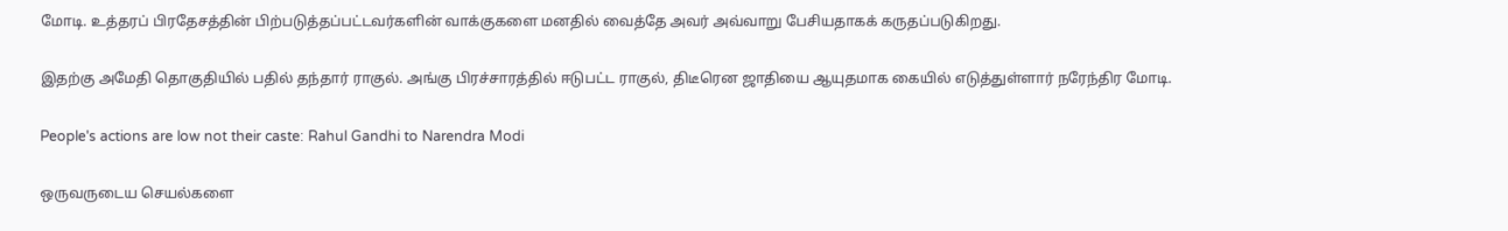மோடி. உத்தரப் பிரதேசத்தின் பிற்படுத்தப்பட்டவர்களின் வாக்குகளை மனதில் வைத்தே அவர் அவ்வாறு பேசியதாகக் கருதப்படுகிறது.

இதற்கு அமேதி தொகுதியில் பதில் தந்தார் ராகுல். அங்கு பிரச்சாரத்தில் ஈடுபட்ட ராகுல், திடீரென ஜாதியை ஆயுதமாக கையில் எடுத்துள்ளார் நரேந்திர மோடி.

People's actions are low not their caste: Rahul Gandhi to Narendra Modi

ஒருவருடைய செயல்களை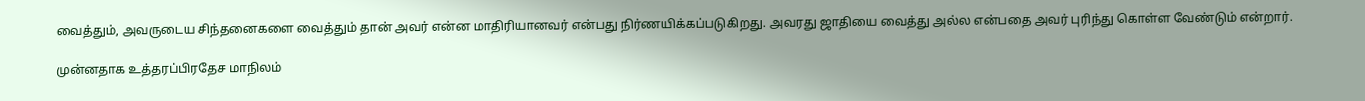வைத்தும், அவருடைய சிந்தனைகளை வைத்தும் தான் அவர் என்ன மாதிரியானவர் என்பது நிர்ணயிக்கப்படுகிறது. அவரது ஜாதியை வைத்து அல்ல என்பதை அவர் புரிந்து கொள்ள வேண்டும் என்றார்.

முன்னதாக உத்தரப்பிரதேச மாநிலம்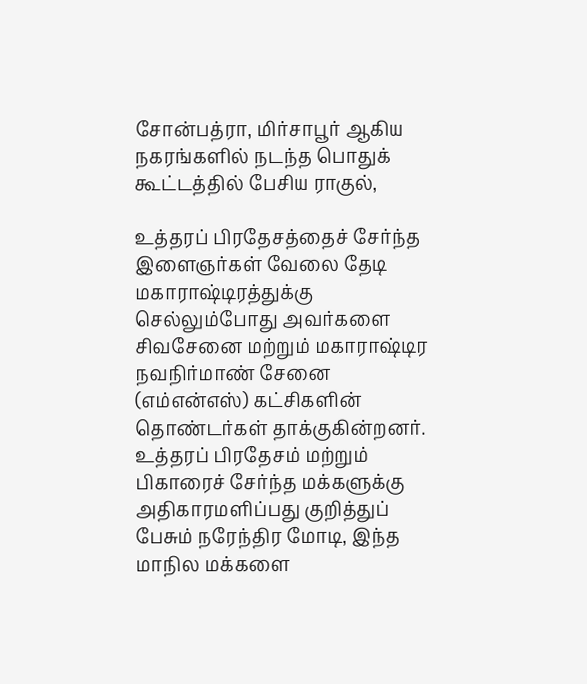சோன்பத்ரா, மிர்சாபூர் ஆகிய நகரங்களில் நடந்த பொதுக் கூட்டத்தில் பேசிய ராகுல்,

உத்தரப் பிரதேசத்தைச் சேர்ந்த இளைஞர்கள் வேலை தேடி மகாராஷ்டிரத்துக்கு செல்லும்போது அவர்களை சிவசேனை மற்றும் மகாராஷ்டிர நவநிர்மாண் சேனை (எம்என்எஸ்) கட்சிகளின் தொண்டர்கள் தாக்குகின்றனர். உத்தரப் பிரதேசம் மற்றும் பிகாரைச் சேர்ந்த மக்களுக்கு அதிகாரமளிப்பது குறித்துப் பேசும் நரேந்திர மோடி, இந்த மாநில மக்களை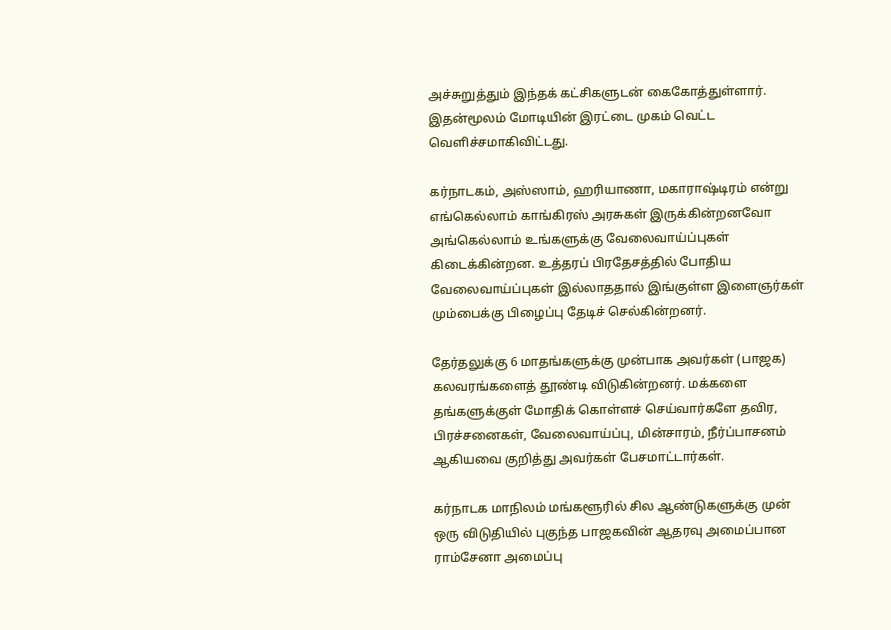அச்சுறுத்தும் இந்தக் கட்சிகளுடன் கைகோத்துள்ளார். இதன்மூலம் மோடியின் இரட்டை முகம் வெட்ட வெளிச்சமாகிவிட்டது.

கர்நாடகம், அஸ்ஸாம், ஹரியாணா, மகாராஷ்டிரம் என்று எங்கெல்லாம் காங்கிரஸ் அரசுகள் இருக்கின்றனவோ அங்கெல்லாம் உங்களுக்கு வேலைவாய்ப்புகள் கிடைக்கின்றன. உத்தரப் பிரதேசத்தில் போதிய வேலைவாய்ப்புகள் இல்லாததால் இங்குள்ள இளைஞர்கள் மும்பைக்கு பிழைப்பு தேடிச் செல்கின்றனர்.

தேர்தலுக்கு 6 மாதங்களுக்கு முன்பாக அவர்கள் (பாஜக) கலவரங்களைத் தூண்டி விடுகின்றனர். மக்களை தங்களுக்குள் மோதிக் கொள்ளச் செய்வார்களே தவிர, பிரச்சனைகள், வேலைவாய்ப்பு, மின்சாரம், நீர்ப்பாசனம் ஆகியவை குறித்து அவர்கள் பேசமாட்டார்கள்.

கர்நாடக மாநிலம் மங்களூரில் சில ஆண்டுகளுக்கு முன் ஒரு விடுதியில் புகுந்த பாஜகவின் ஆதரவு அமைப்பான ராம்சேனா அமைப்பு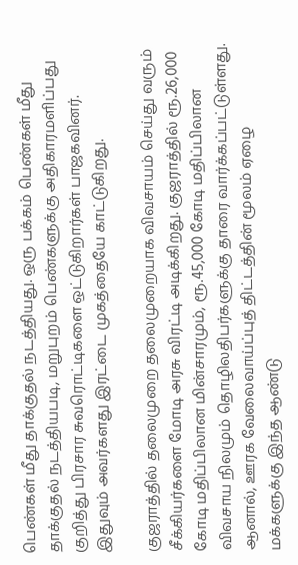பெண்கள் மீது தாக்குதல் நடத்தியது. ஒரு பக்கம் பெண்கள் மீது தாக்குதல் நடத்தியபடி, மறுபுறம் பெண்களுக்கு அதிகாரமளிப்பது குறித்து பிரசார சுவரொட்டிகளை ஒட்டுகிறார்கள் பாஜகவினர். இதுவும் அவர்களது இரட்டை முகத்தையே காட்டுகிறது.

குஜராத்தில் தலைமுறை தலைமுறையாக விவசாயம் செய்து வரும் சீக்கியர்களை மோடி அரசு விரட்டி அடிக்கிறது. குஜராத்தில் ரூ.26,000 கோடி மதிப்பிலான மின்சாரமும், ரூ.45,000 கோடி மதிப்பிலான விவசாய நிலமும் தொழிலதிபர்களுக்கு தாரை வார்க்கப்பட்டுள்ளது.
ஆனால், ஊரக வேலைவாய்ப்புத் திட்டத்தின் மூலம் ஏழை மக்களுக்கு இந்த ஆண்டு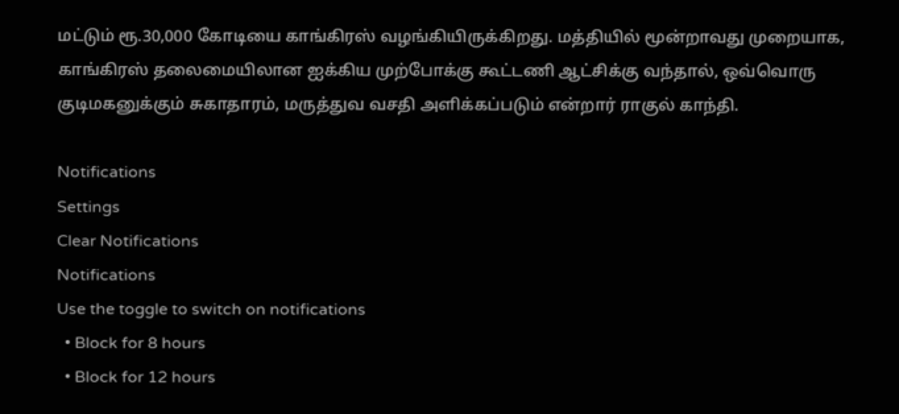மட்டும் ரூ.30,000 கோடியை காங்கிரஸ் வழங்கியிருக்கிறது. மத்தியில் மூன்றாவது முறையாக, காங்கிரஸ் தலைமையிலான ஐக்கிய முற்போக்கு கூட்டணி ஆட்சிக்கு வந்தால், ஒவ்வொரு குடிமகனுக்கும் சுகாதாரம், மருத்துவ வசதி அளிக்கப்படும் என்றார் ராகுல் காந்தி.

Notifications
Settings
Clear Notifications
Notifications
Use the toggle to switch on notifications
  • Block for 8 hours
  • Block for 12 hours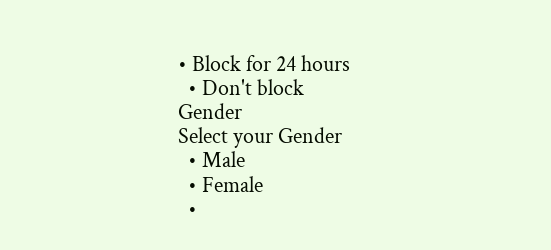• Block for 24 hours
  • Don't block
Gender
Select your Gender
  • Male
  • Female
  •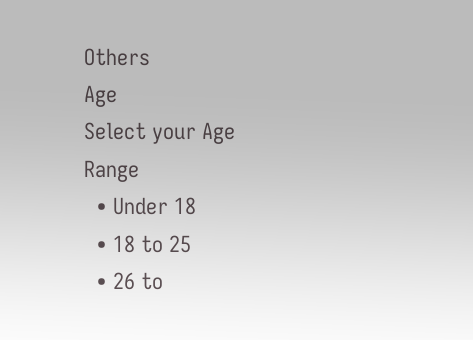Others
Age
Select your Age Range
  • Under 18
  • 18 to 25
  • 26 to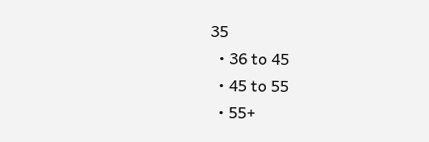35
  • 36 to 45
  • 45 to 55
  • 55+